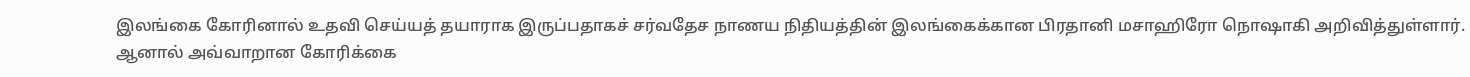இலங்கை கோரினால் உதவி செய்யத் தயாராக இருப்பதாகச் சர்வதேச நாணய நிதியத்தின் இலங்கைக்கான பிரதானி மசாஹிரோ நொஷாகி அறிவித்துள்ளார்.
ஆனால் அவ்வாறான கோரிக்கை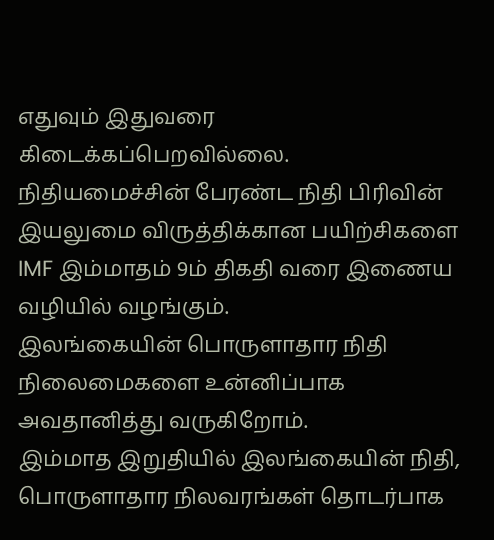எதுவும் இதுவரை கிடைக்கப்பெறவில்லை.
நிதியமைச்சின் பேரண்ட நிதி பிரிவின் இயலுமை விருத்திக்கான பயிற்சிகளை IMF இம்மாதம் 9ம் திகதி வரை இணைய வழியில் வழங்கும்.
இலங்கையின் பொருளாதார நிதி நிலைமைகளை உன்னிப்பாக அவதானித்து வருகிறோம்.
இம்மாத இறுதியில் இலங்கையின் நிதி, பொருளாதார நிலவரங்கள் தொடர்பாக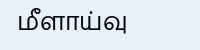மீளாய்வு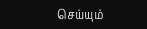செய்யும்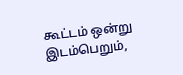கூட்டம் ஒன்று இடம்பெறும்,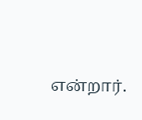என்றார்.